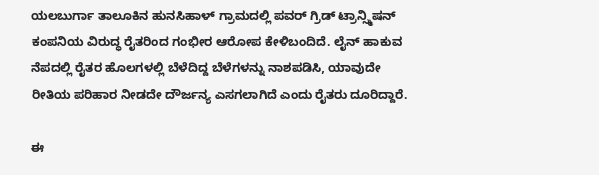ಯಲಬುರ್ಗಾ ತಾಲೂಕಿನ ಹುನಸಿಹಾಳ್ ಗ್ರಾಮದಲ್ಲಿ ಪವರ್ ಗ್ರಿಡ್ ಟ್ರಾನ್ಸ್ಮಿಷನ್ ಕಂಪನಿಯ ವಿರುದ್ಧ ರೈತರಿಂದ ಗಂಭೀರ ಆರೋಪ ಕೇಳಿಬಂದಿದೆ. ಲೈನ್ ಹಾಕುವ ನೆಪದಲ್ಲಿ ರೈತರ ಹೊಲಗಳಲ್ಲಿ ಬೆಳೆದಿದ್ದ ಬೆಳೆಗಳನ್ನು ನಾಶಪಡಿಸಿ, ಯಾವುದೇ ರೀತಿಯ ಪರಿಹಾರ ನೀಡದೇ ದೌರ್ಜನ್ಯ ಎಸಗಲಾಗಿದೆ ಎಂದು ರೈತರು ದೂರಿದ್ದಾರೆ.

ಈ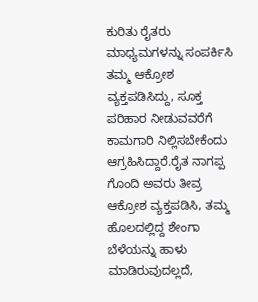ಕುರಿತು ರೈತರು ಮಾಧ್ಯಮಗಳನ್ನು ಸಂಪರ್ಕಿಸಿ ತಮ್ಮ ಆಕ್ರೋಶ ವ್ಯಕ್ತಪಡಿಸಿದ್ದು, ಸೂಕ್ತ ಪರಿಹಾರ ನೀಡುವವರೆಗೆ ಕಾಮಗಾರಿ ನಿಲ್ಲಿಸಬೇಕೆಂದು ಆಗ್ರಹಿಸಿದ್ದಾರೆ.ರೈತ ನಾಗಪ್ಪ ಗೊಂದಿ ಅವರು ತೀವ್ರ ಆಕ್ರೋಶ ವ್ಯಕ್ತಪಡಿಸಿ, ತಮ್ಮ ಹೊಲದಲ್ಲಿದ್ದ ಶೇಂಗಾ ಬೆಳೆಯನ್ನು ಹಾಳು ಮಾಡಿರುವುದಲ್ಲದೆ,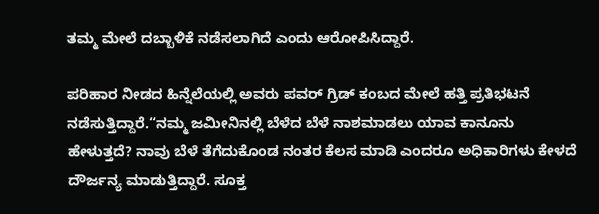ತಮ್ಮ ಮೇಲೆ ದಬ್ಬಾಳಿಕೆ ನಡೆಸಲಾಗಿದೆ ಎಂದು ಆರೋಪಿಸಿದ್ದಾರೆ.

ಪರಿಹಾರ ನೀಡದ ಹಿನ್ನೆಲೆಯಲ್ಲಿ ಅವರು ಪವರ್ ಗ್ರಿಡ್ ಕಂಬದ ಮೇಲೆ ಹತ್ತಿ ಪ್ರತಿಭಟನೆ ನಡೆಸುತ್ತಿದ್ದಾರೆ.“ನಮ್ಮ ಜಮೀನಿನಲ್ಲಿ ಬೆಳೆದ ಬೆಳೆ ನಾಶಮಾಡಲು ಯಾವ ಕಾನೂನು ಹೇಳುತ್ತದೆ? ನಾವು ಬೆಳೆ ತೆಗೆದುಕೊಂಡ ನಂತರ ಕೆಲಸ ಮಾಡಿ ಎಂದರೂ ಅಧಿಕಾರಿಗಳು ಕೇಳದೆ ದೌರ್ಜನ್ಯ ಮಾಡುತ್ತಿದ್ದಾರೆ. ಸೂಕ್ತ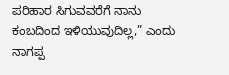ಪರಿಹಾರ ಸಿಗುವವರೆಗೆ ನಾನು ಕಂಬದಿಂದ ಇಳಿಯುವುದಿಲ್ಲ,” ಎಂದು ನಾಗಪ್ಪ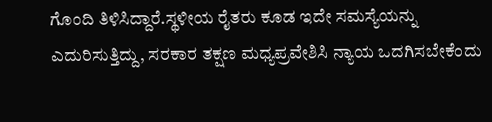ಗೊಂದಿ ತಿಳಿಸಿದ್ದಾರೆ.ಸ್ಥಳೀಯ ರೈತರು ಕೂಡ ಇದೇ ಸಮಸ್ಯೆಯನ್ನು ಎದುರಿಸುತ್ತಿದ್ದು, ಸರಕಾರ ತಕ್ಷಣ ಮಧ್ಯಪ್ರವೇಶಿಸಿ ನ್ಯಾಯ ಒದಗಿಸಬೇಕೆಂದು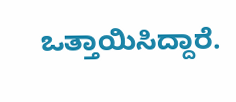ಒತ್ತಾಯಿಸಿದ್ದಾರೆ.